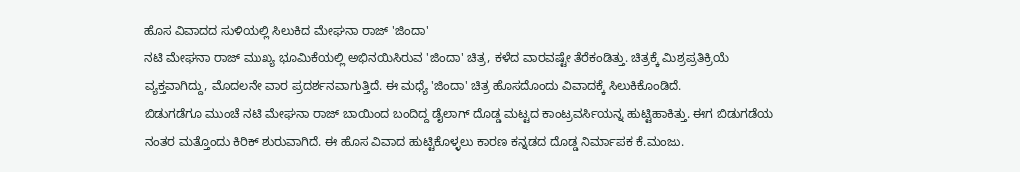ಹೊಸ ವಿವಾದದ ಸುಳಿಯಲ್ಲಿ ಸಿಲುಕಿದ ಮೇಘನಾ ರಾಜ್ 'ಜಿಂದಾ'
ನಟಿ ಮೇಘನಾ ರಾಜ್ ಮುಖ್ಯ ಭೂಮಿಕೆಯಲ್ಲಿ ಅಭಿನಯಿಸಿರುವ 'ಜಿಂದಾ' ಚಿತ್ರ, ಕಳೆದ ವಾರವಷ್ಟೇ ತೆರೆಕಂಡಿತ್ತು. ಚಿತ್ರಕ್ಕೆ ಮಿಶ್ರಪ್ರತಿಕ್ರಿಯೆ ವ್ಯಕ್ತವಾಗಿದ್ದು, ಮೊದಲನೇ ವಾರ ಪ್ರದರ್ಶನವಾಗುತ್ತಿದೆ. ಈ ಮಧ್ಯೆ 'ಜಿಂದಾ' ಚಿತ್ರ ಹೊಸದೊಂದು ವಿವಾದಕ್ಕೆ ಸಿಲುಕಿಕೊಂಡಿದೆ.
ಬಿಡುಗಡೆಗೂ ಮುಂಚೆ ನಟಿ ಮೇಘನಾ ರಾಜ್ ಬಾಯಿಂದ ಬಂದಿದ್ದ ಡೈಲಾಗ್ ದೊಡ್ಡ ಮಟ್ಟದ ಕಾಂಟ್ರವರ್ಸಿಯನ್ನ ಹುಟ್ಟಿಹಾಕಿತ್ತು. ಈಗ ಬಿಡುಗಡೆಯ ನಂತರ ಮತ್ತೊಂದು ಕಿರಿಕ್ ಶುರುವಾಗಿದೆ. ಈ ಹೊಸ ವಿವಾದ ಹುಟ್ಟಿಕೊಳ್ಳಲು ಕಾರಣ ಕನ್ನಡದ ದೊಡ್ಡ ನಿರ್ಮಾಪಕ ಕೆ.ಮಂಜು.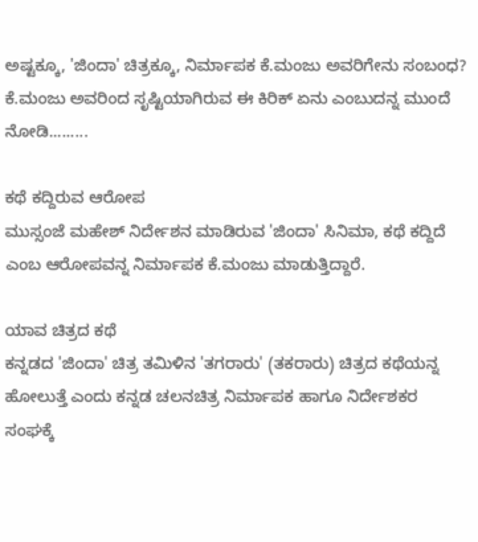ಅಷ್ಟಕ್ಕೂ, 'ಜಿಂದಾ' ಚಿತ್ರಕ್ಕೂ, ನಿರ್ಮಾಪಕ ಕೆ.ಮಂಜು ಅವರಿಗೇನು ಸಂಬಂಧ? ಕೆ.ಮಂಜು ಅವರಿಂದ ಸೃಷ್ಟಿಯಾಗಿರುವ ಈ ಕಿರಿಕ್ ಏನು ಎಂಬುದನ್ನ ಮುಂದೆ ನೋಡಿ.........

ಕಥೆ ಕದ್ದಿರುವ ಆರೋಪ
ಮುಸ್ಸಂಜೆ ಮಹೇಶ್ ನಿರ್ದೇಶನ ಮಾಡಿರುವ 'ಜಿಂದಾ' ಸಿನಿಮಾ, ಕಥೆ ಕದ್ದಿದೆ ಎಂಬ ಆರೋಪವನ್ನ ನಿರ್ಮಾಪಕ ಕೆ.ಮಂಜು ಮಾಡುತ್ತಿದ್ದಾರೆ.

ಯಾವ ಚಿತ್ರದ ಕಥೆ
ಕನ್ನಡದ 'ಜಿಂದಾ' ಚಿತ್ರ ತಮಿಳಿನ 'ತಗರಾರು' (ತಕರಾರು) ಚಿತ್ರದ ಕಥೆಯನ್ನ ಹೋಲುತ್ತೆ ಎಂದು ಕನ್ನಡ ಚಲನಚಿತ್ರ ನಿರ್ಮಾಪಕ ಹಾಗೂ ನಿರ್ದೇಶಕರ ಸಂಘಕ್ಕೆ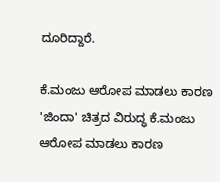ದೂರಿದ್ದಾರೆ.

ಕೆ.ಮಂಜು ಆರೋಪ ಮಾಡಲು ಕಾರಣ
'ಜಿಂದಾ' ಚಿತ್ರದ ವಿರುದ್ಧ ಕೆ.ಮಂಜು ಆರೋಪ ಮಾಡಲು ಕಾರಣ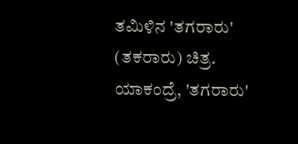ತಮಿಳಿನ 'ತಗರಾರು' (ತಕರಾರು) ಚಿತ್ರ. ಯಾಕಂದ್ರೆ, 'ತಗರಾರು'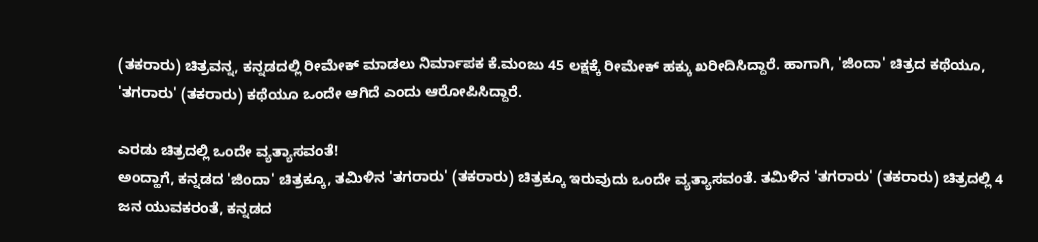(ತಕರಾರು) ಚಿತ್ರವನ್ನ, ಕನ್ನಡದಲ್ಲಿ ರೀಮೇಕ್ ಮಾಡಲು ನಿರ್ಮಾಪಕ ಕೆ.ಮಂಜು 45 ಲಕ್ಷಕ್ಕೆ ರೀಮೇಕ್ ಹಕ್ಕು ಖರೀದಿಸಿದ್ದಾರೆ. ಹಾಗಾಗಿ, 'ಜಿಂದಾ' ಚಿತ್ರದ ಕಥೆಯೂ, 'ತಗರಾರು' (ತಕರಾರು) ಕಥೆಯೂ ಒಂದೇ ಆಗಿದೆ ಎಂದು ಆರೋಪಿಸಿದ್ದಾರೆ.

ಎರಡು ಚಿತ್ರದಲ್ಲಿ ಒಂದೇ ವ್ಯತ್ಯಾಸವಂತೆ!
ಅಂದ್ಹಾಗೆ, ಕನ್ನಡದ 'ಜಿಂದಾ' ಚಿತ್ರಕ್ಕೂ, ತಮಿಳಿನ 'ತಗರಾರು' (ತಕರಾರು) ಚಿತ್ರಕ್ಕೂ ಇರುವುದು ಒಂದೇ ವ್ಯತ್ಯಾಸವಂತೆ. ತಮಿಳಿನ 'ತಗರಾರು' (ತಕರಾರು) ಚಿತ್ರದಲ್ಲಿ 4 ಜನ ಯುವಕರಂತೆ, ಕನ್ನಡದ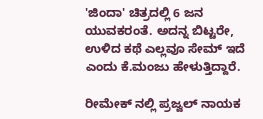'ಜಿಂದಾ' ಚಿತ್ರದಲ್ಲಿ 6 ಜನ ಯುವಕರಂತೆ. ಅದನ್ನ ಬಿಟ್ಟರೇ, ಉಳಿದ ಕಥೆ ಎಲ್ಲವೂ ಸೇಮ್ ಇದೆ ಎಂದು ಕೆ.ಮಂಜು ಹೇಳುತ್ತಿದ್ದಾರೆ.

ರೀಮೇಕ್ ನಲ್ಲಿ ಪ್ರಜ್ವಲ್ ನಾಯಕ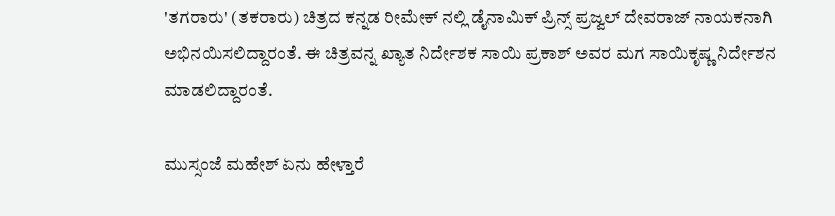'ತಗರಾರು' (ತಕರಾರು) ಚಿತ್ರದ ಕನ್ನಡ ರೀಮೇಕ್ ನಲ್ಲಿ ಡೈನಾಮಿಕ್ ಪ್ರಿನ್ಸ್ ಪ್ರಜ್ವಲ್ ದೇವರಾಜ್ ನಾಯಕನಾಗಿ ಅಭಿನಯಿಸಲಿದ್ದಾರಂತೆ. ಈ ಚಿತ್ರವನ್ನ ಖ್ಯಾತ ನಿರ್ದೇಶಕ ಸಾಯಿ ಪ್ರಕಾಶ್ ಅವರ ಮಗ ಸಾಯಿಕೃಷ್ಣ ನಿರ್ದೇಶನ ಮಾಡಲಿದ್ದಾರಂತೆ.

ಮುಸ್ಸಂಜೆ ಮಹೇಶ್ ಏನು ಹೇಳ್ತಾರೆ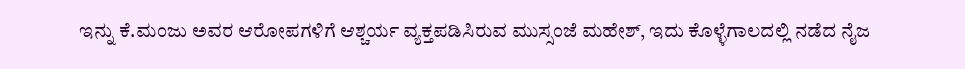ಇನ್ನು ಕೆ.ಮಂಜು ಅವರ ಆರೋಪಗಳಿಗೆ ಆಶ್ಚರ್ಯ ವ್ಯಕ್ತಪಡಿಸಿರುವ ಮುಸ್ಸಂಜೆ ಮಹೇಶ್, ಇದು ಕೊಳ್ಳೆಗಾಲದಲ್ಲಿ ನಡೆದ ನೈಜ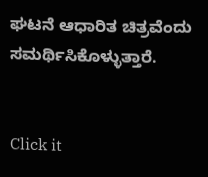ಘಟನೆ ಆಧಾರಿತ ಚಿತ್ರವೆಂದು ಸಮರ್ಥಿಸಿಕೊಳ್ಳುತ್ತಾರೆ.


Click it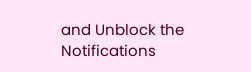and Unblock the Notifications